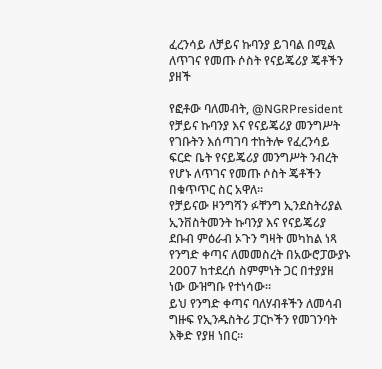ፈረንሳይ ለቻይና ኩባንያ ይገባል በሚል ለጥገና የመጡ ሶስት የናይጄሪያ ጄቶችን ያዘች

የፎቶው ባለመብት, @NGRPresident
የቻይና ኩባንያ እና የናይጄሪያ መንግሥት የገቡትን እሰጣገባ ተከትሎ የፈረንሳይ ፍርድ ቤት የናይጄሪያ መንግሥት ንብረት የሆኑ ለጥገና የመጡ ሶስት ጄቶችን በቁጥጥር ስር አዋለ።
የቻይናው ዞንግሻን ፉቸንግ ኢንደስትሪያል ኢንቨስትመንት ኩባንያ እና የናይጄሪያ ደቡብ ምዕራብ ኦጉን ግዛት መካከል ነጻ የንግድ ቀጣና ለመመስረት በአውሮፓውያኑ 2007 ከተደረሰ ስምምነት ጋር በተያያዘ ነው ውዝግቡ የተነሳው።
ይህ የንግድ ቀጣና ባለሃብቶችን ለመሳብ ግዙፍ የኢንዱስትሪ ፓርኮችን የመገንባት እቅድ የያዘ ነበር።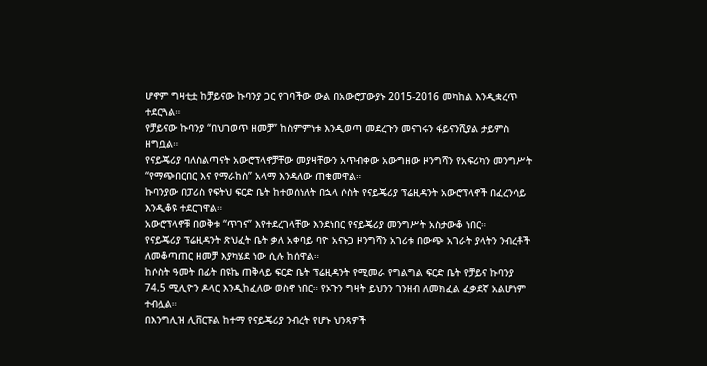ሆኖም ግዛቲቷ ከቻይናው ኩባንያ ጋር የገባችው ውል በአውሮፓውያኑ 2015-2016 መካከል እንዲቋረጥ ተደርጓል።
የቻይናው ኩባንያ “በህገወጥ ዘመቻ” ከስምምነቱ እንዲወጣ መደረጉን መናገሩን ፋይናንሺያል ታይምስ ዘግቧል።
የናይጄሪያ ባለስልጣናት አውሮፕላኖቻቸው መያዛቸውን አጥብቀው አውግዘው ዞንግሻን የአፍሪካን መንግሥት “የማጭበርበር እና የማራከስ” አላማ እንዳለው ጠቁመዋል።
ኩባንያው በፓሪስ የፍትህ ፍርድ ቤት ከተወሰነለት በኋላ ሶስት የናይጄሪያ ፕሬዚዳንት አውሮፕላኖች በፈረንሳይ እንዲቆዩ ተደርገዋል።
አውሮፕላኖቹ በወቅቱ “ጥገና” እየተደረገላቸው እንደነበር የናይጄሪያ መንግሥት አስታውቆ ነበር።
የናይጄሪያ ፕሬዚዳንት ጽህፈት ቤት ቃለ አቀባይ ባዮ አናኑጋ ዞንግሻን አገሪቱ በውጭ አገራት ያላትን ንብረቶች ለመቆጣጠር ዘመቻ እያካሄደ ነው ሲሉ ከሰዋል።
ከሶስት ዓመት በፊት በዩኬ ጠቅላይ ፍርድ ቤት ፕሬዚዳንት የሚመራ የግልግል ፍርድ ቤት የቻይና ኩባንያ 74.5 ሚሊዮን ዶላር እንዲከፈለው ወስኖ ነበር። የኦጉን ግዛት ይህንን ገንዘብ ለመክፈል ፈቃደኛ አልሆነም ተብሏል።
በእንግሊዝ ሊቨርፑል ከተማ የናይጄሪያ ንብረት የሆኑ ህንጻዎች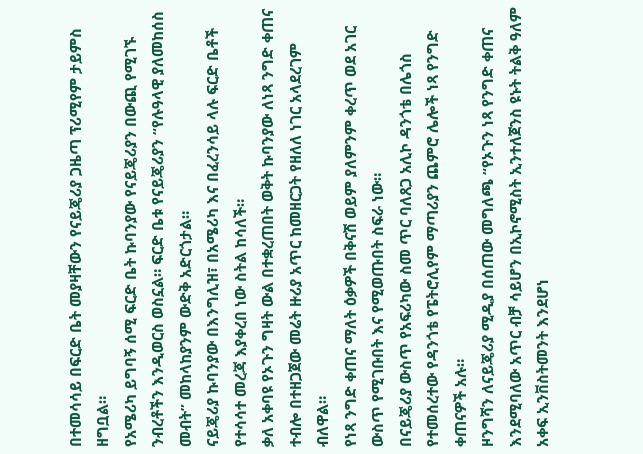በተመሳሳይ በፍርድ ቤት መያዛቸውን የናይጄሪያ ጋዜጣ ፕሪሚየም ታይምስ ዘግቧል።
የአሜሪካ ይግባኝ ሰሚ ፍርድ ቤት ኩባንያው የናይጄሪያን በውጪ የሚገኙ ንብረቶችን እንዲወርስ ወስኗል። ፍርድ ቤቱ የናይጄሪያን “የሉዓላዊ ያለመከሰስ መብት” መከላከያንም ውድቅ አድርጎታል።
ናይጄሪያ ኩባንያው በእንግሊዝ፣ በአሜሪካ እና በፈረንሳይ ላሉ ፍርድ ቤቶች የተሳሳተ መረጃ እያቀረበ ነው ስትል ከሳለች።
ቃለ አቀባዩ የኦጉን ግዛት ውል በተቋረጠበት ወቅት ኩባንያው ለነጻ ንግድ ቀጠና ተብሎ በተዘጋጀው መሬት ዙሪያ አጥር ከመዘርጋት የዘለለ ነገር አላደረገም ብለዋል።
የነጻ ንግድ ቀጠና ማለት ዕቃዎች በቅናሽ ወይም ያለምንም ቀረጥ ወደ አገር ውስጥ የሚገቡበት እና የሚወጡበት ስፍራ ነው።
በናይጄሪያ ውስጥ የአፍሪካው ስመ ጥር ባለጸጋ አሊኮ ዳንጎቴ በሌጎስ የተመሰረተው የዳንጎቴ የፔትሮሊየም ማጣሪያን ጨምሮ ሌሎች ነጻ የንግድ ቀጠናዎች አሉ።
ዞንግሻን ለናይጄሪያ ሚዲያ በሰጠው መግለጫ “የኦጉን ነጻ የንግድ ቀጠና እንደሚባለው አጥር ብቻ ሳይሆን በኢኮኖሚስት ኢንተለጀንስ ዩኑት ትልቅ ዓለም አቀፍ ኢንቨስትመንት እንደሆነ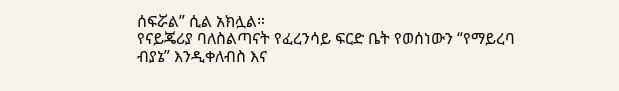ሰፍሯል” ሲል አክሏል።
የናይጄሪያ ባለስልጣናት የፈረንሳይ ፍርድ ቤት የወሰነውን “የማይረባ ብያኔ” እንዲቀለብስ እና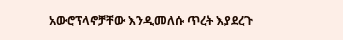አውሮፕላኖቻቸው እንዲመለሱ ጥረት እያደረጉ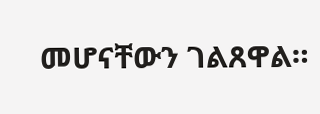መሆናቸውን ገልጸዋል።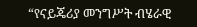“የናይጄሪያ መንግሥት ብሄራዊ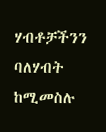ሃብቶቻችንን ባለሃብት ከሚመስሉ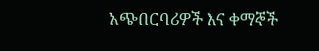አጭበርባሪዎች እና ቀማኞች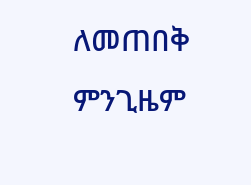ለመጠበቅ ምንጊዜም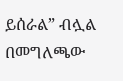ይሰራል” ብሏል በመግለጫው